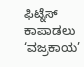ಫಿಟ್ನೆಸ್ ಕಾಪಾಡಲು ‘ವಜ್ರಕಾಯ’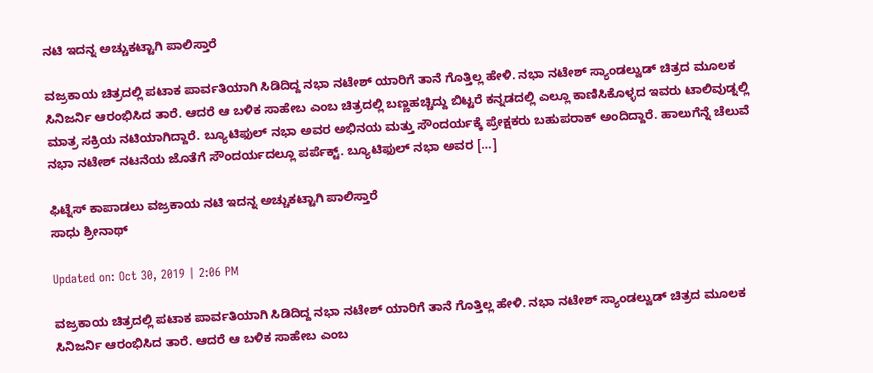ನಟಿ ಇದನ್ನ ಅಚ್ಚುಕಟ್ಟಾಗಿ ಪಾಲಿಸ್ತಾರೆ

ವಜ್ರಕಾಯ ಚಿತ್ರದಲ್ಲಿ ಪಟಾಕ ಪಾರ್ವತಿಯಾಗಿ ಸಿಡಿದಿದ್ದ ನಭಾ ನಟೇಶ್ ಯಾರಿಗೆ ತಾನೆ ಗೊತ್ತಿಲ್ಲ ಹೇಳಿ. ನಭಾ ನಟೇಶ್ ಸ್ಯಾಂಡಲ್ವುಡ್ ಚಿತ್ರದ ಮೂಲಕ ಸಿನಿಜರ್ನಿ ಆರಂಭಿಸಿದ ತಾರೆ. ಆದರೆ ಆ ಬಳಿಕ ಸಾಹೇಬ ಎಂಬ ಚಿತ್ರದಲ್ಲಿ ಬಣ್ಣಹಚ್ಚಿದ್ದು ಬಿಟ್ಟರೆ ಕನ್ನಡದಲ್ಲಿ ಎಲ್ಲೂ ಕಾಣಿಸಿಕೊಳ್ಳದ ಇವರು ಟಾಲಿವುಡ್ನಲ್ಲಿ ಮಾತ್ರ ಸಕ್ರಿಯ ನಟಿಯಾಗಿದ್ದಾರೆ. ಬ್ಯೂಟಿಫುಲ್ ನಭಾ ಅವರ ಅಭಿನಯ ಮತ್ತು ಸೌಂದರ್ಯಕ್ಕೆ ಪ್ರೇಕ್ಷಕರು ಬಹುಪರಾಕ್ ಅಂದಿದ್ದಾರೆ. ಹಾಲುಗೆನ್ನೆ ಚೆಲುವೆ ನಭಾ ನಟೇಶ್ ನಟನೆಯ ಜೊತೆಗೆ ಸೌಂದರ್ಯದಲ್ಲೂ ಪರ್ಪೆಕ್ಟ್. ಬ್ಯೂಟಿಫುಲ್ ನಭಾ ಅವರ […]

ಫಿಟ್ನೆಸ್ ಕಾಪಾಡಲು ವಜ್ರಕಾಯ ನಟಿ ಇದನ್ನ ಅಚ್ಚುಕಟ್ಟಾಗಿ ಪಾಲಿಸ್ತಾರೆ
ಸಾಧು ಶ್ರೀನಾಥ್

Updated on: Oct 30, 2019 | 2:06 PM

ವಜ್ರಕಾಯ ಚಿತ್ರದಲ್ಲಿ ಪಟಾಕ ಪಾರ್ವತಿಯಾಗಿ ಸಿಡಿದಿದ್ದ ನಭಾ ನಟೇಶ್ ಯಾರಿಗೆ ತಾನೆ ಗೊತ್ತಿಲ್ಲ ಹೇಳಿ. ನಭಾ ನಟೇಶ್ ಸ್ಯಾಂಡಲ್ವುಡ್ ಚಿತ್ರದ ಮೂಲಕ ಸಿನಿಜರ್ನಿ ಆರಂಭಿಸಿದ ತಾರೆ. ಆದರೆ ಆ ಬಳಿಕ ಸಾಹೇಬ ಎಂಬ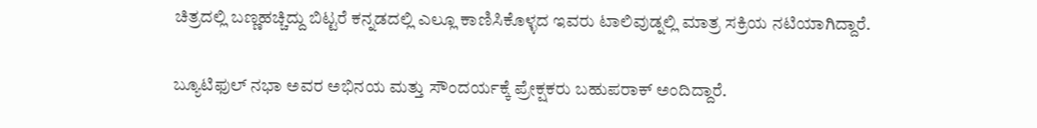ಚಿತ್ರದಲ್ಲಿ ಬಣ್ಣಹಚ್ಚಿದ್ದು ಬಿಟ್ಟರೆ ಕನ್ನಡದಲ್ಲಿ ಎಲ್ಲೂ ಕಾಣಿಸಿಕೊಳ್ಳದ ಇವರು ಟಾಲಿವುಡ್ನಲ್ಲಿ ಮಾತ್ರ ಸಕ್ರಿಯ ನಟಿಯಾಗಿದ್ದಾರೆ.

ಬ್ಯೂಟಿಫುಲ್ ನಭಾ ಅವರ ಅಭಿನಯ ಮತ್ತು ಸೌಂದರ್ಯಕ್ಕೆ ಪ್ರೇಕ್ಷಕರು ಬಹುಪರಾಕ್ ಅಂದಿದ್ದಾರೆ.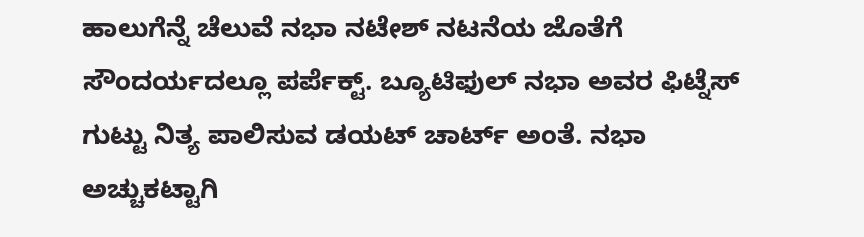ಹಾಲುಗೆನ್ನೆ ಚೆಲುವೆ ನಭಾ ನಟೇಶ್ ನಟನೆಯ ಜೊತೆಗೆ ಸೌಂದರ್ಯದಲ್ಲೂ ಪರ್ಪೆಕ್ಟ್. ಬ್ಯೂಟಿಫುಲ್ ನಭಾ ಅವರ ಫಿಟ್ನೆಸ್ ಗುಟ್ಟು ನಿತ್ಯ ಪಾಲಿಸುವ ಡಯಟ್ ಚಾರ್ಟ್ ಅಂತೆ. ನಭಾ ಅಚ್ಚುಕಟ್ಟಾಗಿ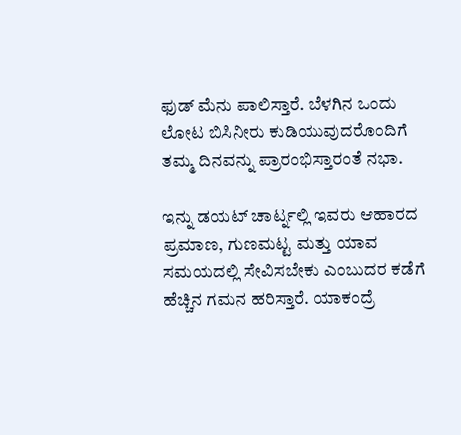ಫುಡ್ ಮೆನು ಪಾಲಿಸ್ತಾರೆ. ಬೆಳಗಿನ ಒಂದು ಲೋಟ ಬಿಸಿನೀರು ಕುಡಿಯುವುದರೊಂದಿಗೆ ತಮ್ಮ ದಿನವನ್ನು ಪ್ರಾರಂಭಿಸ್ತಾರಂತೆ ನಭಾ.

ಇನ್ನು ಡಯಟ್ ಚಾರ್ಟ್ನಲ್ಲಿ ಇವರು ಆಹಾರದ ಪ್ರಮಾಣ, ಗುಣಮಟ್ಟ ಮತ್ತು ಯಾವ ಸಮಯದಲ್ಲಿ ಸೇವಿಸಬೇಕು ಎಂಬುದರ ಕಡೆಗೆ ಹೆಚ್ಚಿನ ಗಮನ ಹರಿಸ್ತಾರೆ. ಯಾಕಂದ್ರೆ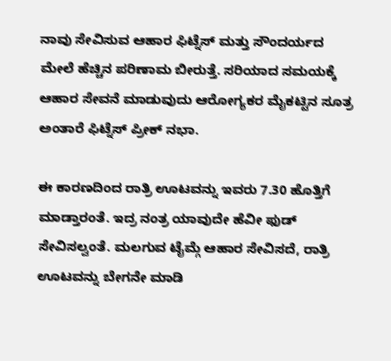ನಾವು ಸೇವಿಸುವ ಆಹಾರ ಫಿಟ್ನೆಸ್ ಮತ್ತು ಸೌಂದರ್ಯದ ಮೇಲೆ ಹೆಚ್ಚಿನ ಪರಿಣಾಮ ಬೀರುತ್ತೆ. ಸರಿಯಾದ ಸಮಯಕ್ಕೆ ಆಹಾರ ಸೇವನೆ ಮಾಡುವುದು ಆರೋಗ್ಯಕರ ಮೈಕಟ್ಟಿನ ಸೂತ್ರ ಅಂತಾರೆ ಫಿಟ್ನೆಸ್ ಪ್ರೀಕ್ ನಭಾ.

ಈ ಕಾರಣದಿಂದ ರಾತ್ರಿ ಊಟವನ್ನು ಇವರು 7.30 ಹೊತ್ತಿಗೆ ಮಾಡ್ತಾರಂತೆ. ಇದ್ರ ನಂತ್ರ ಯಾವುದೇ ಹೆವೀ ಫುಡ್ ಸೇವಿಸಲ್ವಂತೆ. ಮಲಗುವ ಟೈಮ್ಗೆ ಆಹಾರ ಸೇವಿಸದೆ, ರಾತ್ರಿ ಊಟವನ್ನು ಬೇಗನೇ ಮಾಡಿ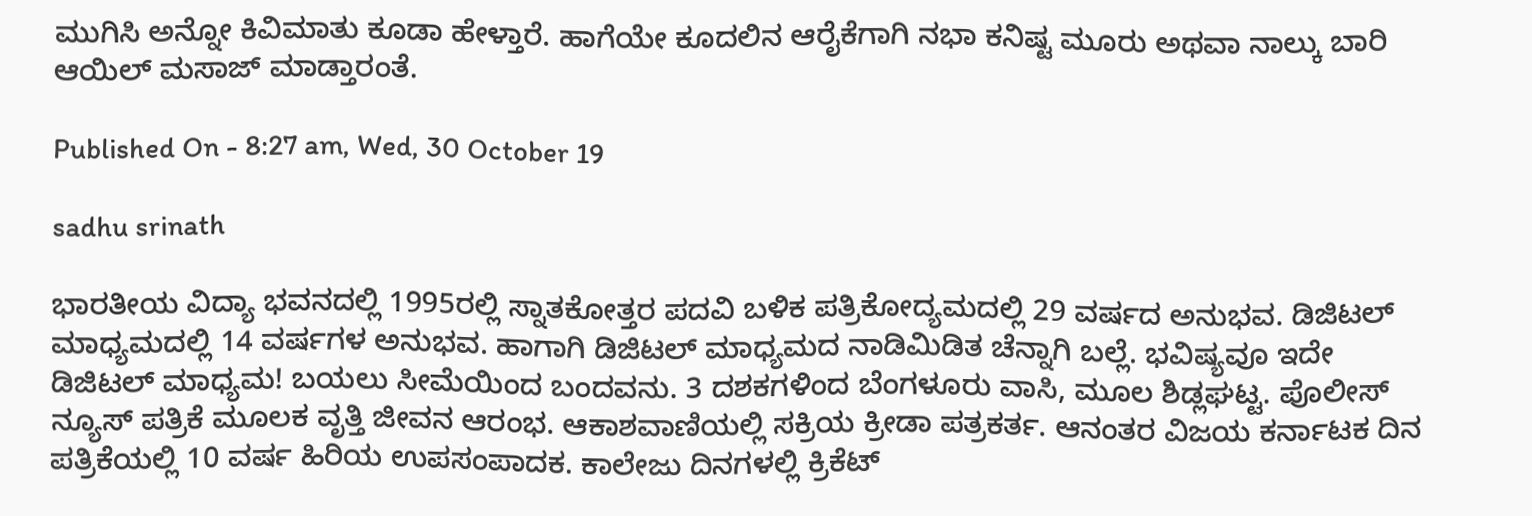ಮುಗಿಸಿ ಅನ್ನೋ ಕಿವಿಮಾತು ಕೂಡಾ ಹೇಳ್ತಾರೆ. ಹಾಗೆಯೇ ಕೂದಲಿನ ಆರೈಕೆಗಾಗಿ ನಭಾ ಕನಿಷ್ಟ ಮೂರು ಅಥವಾ ನಾಲ್ಕು ಬಾರಿ ಆಯಿಲ್ ಮಸಾಜ್ ಮಾಡ್ತಾರಂತೆ.

Published On - 8:27 am, Wed, 30 October 19

sadhu srinath

ಭಾರತೀಯ ವಿದ್ಯಾ ಭವನದಲ್ಲಿ 1995ರಲ್ಲಿ ಸ್ನಾತಕೋತ್ತರ ಪದವಿ ಬಳಿಕ ಪತ್ರಿಕೋದ್ಯಮದಲ್ಲಿ 29 ವರ್ಷದ ಅನುಭವ. ಡಿಜಿಟಲ್ ಮಾಧ್ಯಮದಲ್ಲಿ 14 ವರ್ಷಗಳ ಅನುಭವ. ಹಾಗಾಗಿ ಡಿಜಿಟಲ್ ಮಾಧ್ಯಮದ ನಾಡಿಮಿಡಿತ ಚೆನ್ನಾಗಿ ಬಲ್ಲೆ. ಭವಿಷ್ಯವೂ ಇದೇ ಡಿಜಿಟಲ್ ಮಾಧ್ಯಮ! ಬಯಲು ಸೀಮೆಯಿಂದ ಬಂದವನು. 3 ದಶಕಗಳಿಂದ ಬೆಂಗಳೂರು ವಾಸಿ, ಮೂಲ ಶಿಡ್ಲಘಟ್ಟ. ಪೊಲೀಸ್ ನ್ಯೂಸ್ ಪತ್ರಿಕೆ ಮೂಲಕ ವೃತ್ತಿ ಜೀವನ ಆರಂಭ. ಆಕಾಶವಾಣಿಯಲ್ಲಿ ಸಕ್ರಿಯ ಕ್ರೀಡಾ ಪತ್ರಕರ್ತ. ಆನಂತರ ವಿಜಯ ಕರ್ನಾಟಕ ದಿನ ಪತ್ರಿಕೆಯಲ್ಲಿ 10 ವರ್ಷ ಹಿರಿಯ ಉಪಸಂಪಾದಕ. ಕಾಲೇಜು ದಿನಗಳಲ್ಲಿ ಕ್ರಿಕೆಟ್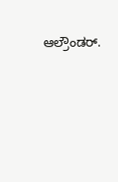ಆಲ್ರೌಂಡರ್.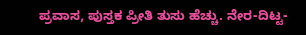ಪ್ರವಾಸ, ಪುಸ್ತಕ ಪ್ರೀತಿ ತುಸು ಹೆಚ್ಚು. ನೇರ-ದಿಟ್ಟ-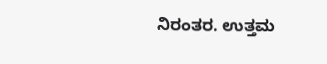ನಿರಂತರ. ಉತ್ತಮ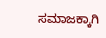ಸಮಾಜಕ್ಕಾಗಿ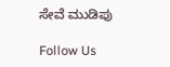ಸೇವೆ ಮುಡಿಪು

Follow Us